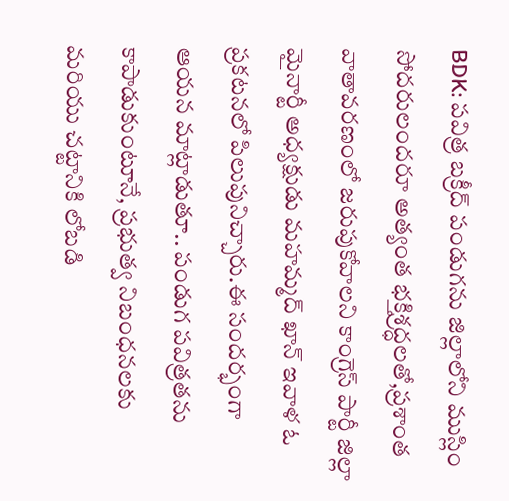BDK: పవిత్ర బక్రీద్ పండుగను జిల్లాలోని ముస్లిం సోదరులందరూ అత్యంత భక్తిశ్రద్ధలతో,ప్రశాంత వాతావరణంలో జరుపుకోవాలని కాంగ్రెస్ పార్టీ జిల్లా మైనార్టీ అధ్యక్షుడు మహమ్మద్ ఖాన్ ఇవాళ ఓ ప్రకటనలో పిలుపునిచ్చారు.ఈ సందర్భంగా ఆయన మాట్లాడుతూ.. పండుగ పవిత్రతను కాపాడుకుంటూనే, ప్రభుత్వ నిబంధనలకు మరియు చట్టానికి లోబడి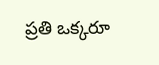ప్రతి ఒక్కరూ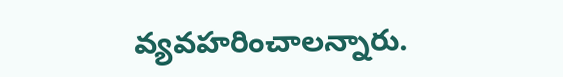వ్యవహరించాలన్నారు.